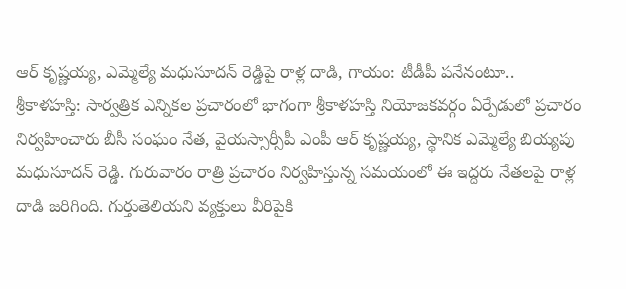ఆర్ కృష్ణయ్య, ఎమ్మెల్యే మధుసూదన్ రెడ్డిపై రాళ్ల దాడి, గాయం: టీడీపీ పనేనంటూ..
శ్రీకాళహస్తి: సార్వత్రిక ఎన్నికల ప్రచారంలో భాగంగా శ్రీకాళహస్తి నియోజకవర్గం ఏర్పేడులో ప్రచారం నిర్వహించారు బీసీ సంఘం నేత, వైయస్సార్సీపీ ఎంపీ ఆర్ కృష్ణయ్య, స్థానిక ఎమ్మెల్యే బియ్యపు మధుసూదన్ రెడ్డి. గురువారం రాత్రి ప్రచారం నిర్వహిస్తున్న సమయంలో ఈ ఇద్దరు నేతలపై రాళ్ల దాడి జరిగింది. గుర్తుతెలియని వ్యక్తులు వీరిపైకి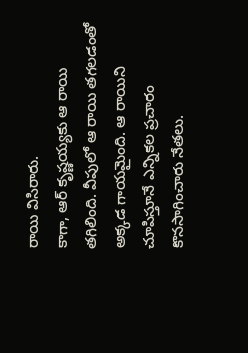రాయి విసిరారు.
కాగా, ఆర్ కృష్ణయ్యకు ఆ రాయి తగిలింది. వీపులో ఆ రాయి తగలడంతో అక్కడ గాయమైంది. ఆ రాయిని చూపిస్తూనే ఎన్నికల ప్రచారం కొనసాగించారు నేతలు.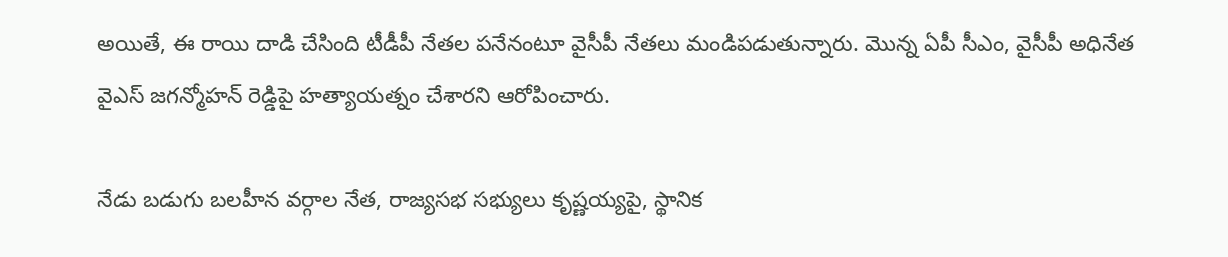అయితే, ఈ రాయి దాడి చేసింది టీడీపీ నేతల పనేనంటూ వైసీపీ నేతలు మండిపడుతున్నారు. మొన్న ఏపీ సీఎం, వైసీపీ అధినేత వైఎస్ జగన్మోహన్ రెడ్డిపై హత్యాయత్నం చేశారని ఆరోపించారు.

నేడు బడుగు బలహీన వర్గాల నేత, రాజ్యసభ సభ్యులు కృష్ణయ్యపై, స్థానిక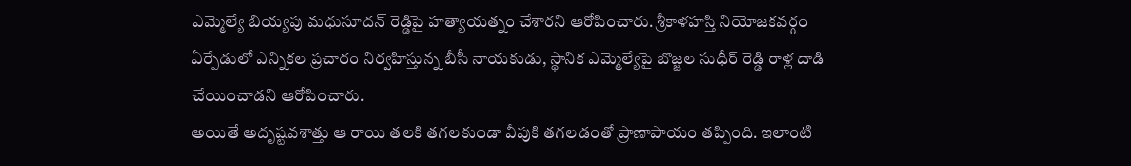ఎమ్మెల్యే బియ్యపు మధుసూదన్ రెడ్డిపై హత్యాయత్నం చేశారని ఆరోపించారు. శ్రీకాళహస్తి నియోజకవర్గం ఏర్పేడులో ఎన్నికల ప్రచారం నిర్వహిస్తున్న బీసీ నాయకుడు, స్థానిక ఎమ్మెల్యేపై బొజ్జల సుధీర్ రెడ్డి రాళ్ల దాడి చేయించాడని ఆరోపించారు.
అయితే అదృష్టవశాత్తు ఆ రాయి తలకి తగలకుండా వీపుకి తగలడంతో ప్రాణాపాయం తప్పింది. ఇలాంటి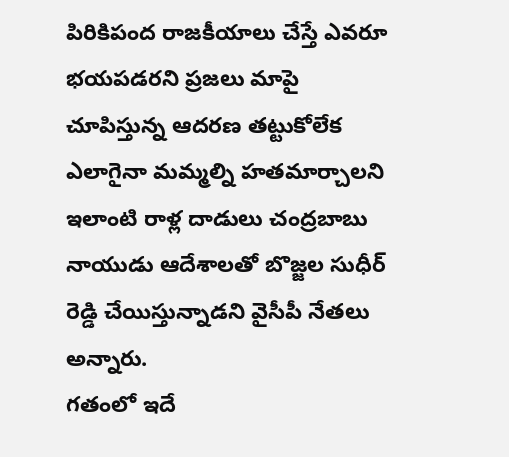పిరికిపంద రాజకీయాలు చేస్తే ఎవరూ భయపడరని ప్రజలు మాపై చూపిస్తున్న ఆదరణ తట్టుకోలేక ఎలాగైనా మమ్మల్ని హతమార్చాలని ఇలాంటి రాళ్ల దాడులు చంద్రబాబు నాయుడు ఆదేశాలతో బొజ్జల సుధీర్ రెడ్డి చేయిస్తున్నాడని వైసీపీ నేతలు అన్నారు.
గతంలో ఇదే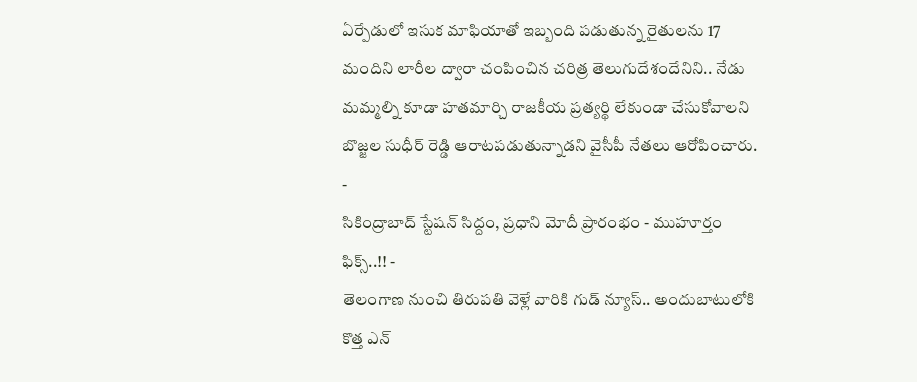ఏర్పేడులో ఇసుక మాఫియాతో ఇబ్బంది పడుతున్న రైతులను 17 మందిని లారీల ద్వారా చంపించిన చరిత్ర తెలుగుదేశందేనిని.. నేడు మమ్మల్ని కూడా హతమార్చి రాజకీయ ప్రత్యర్థి లేకుండా చేసుకోవాలని బొజ్జల సుధీర్ రెడ్డి ఆరాటపడుతున్నాడని వైసీపీ నేతలు ఆరోపించారు.
-
సికింద్రాబాద్ స్టేషన్ సిద్దం, ప్రధాని మోదీ ప్రారంభం - ముహూర్తం ఫిక్స్..!! -
తెలంగాణ నుంచి తిరుపతి వెళ్లే వారికి గుడ్ న్యూస్.. అందుబాటులోకి కొత్త ఎన్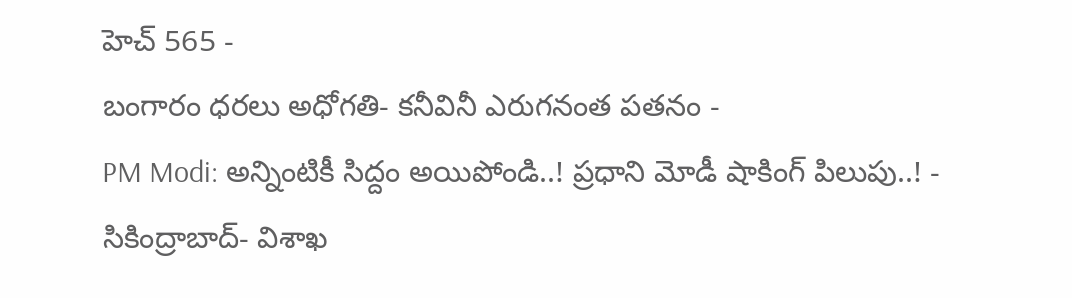హెచ్ 565 -
బంగారం ధరలు అధోగతి- కనీవినీ ఎరుగనంత పతనం -
PM Modi: అన్నింటికీ సిద్దం అయిపోండి..! ప్రధాని మోడీ షాకింగ్ పిలుపు..! -
సికింద్రాబాద్- విశాఖ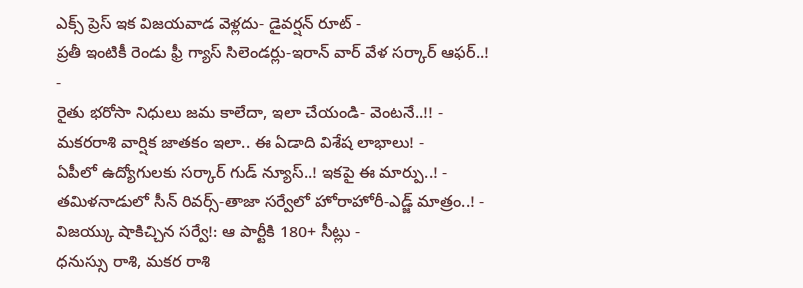ఎక్స్ ప్రెస్ ఇక విజయవాడ వెళ్లదు- డైవర్షన్ రూట్ -
ప్రతీ ఇంటికీ రెండు ఫ్రీ గ్యాస్ సిలెండర్లు-ఇరాన్ వార్ వేళ సర్కార్ ఆఫర్..! -
రైతు భరోసా నిధులు జమ కాలేదా, ఇలా చేయండి- వెంటనే..!! -
మకరరాశి వార్షిక జాతకం ఇలా.. ఈ ఏడాది విశేష లాభాలు! -
ఏపీలో ఉద్యోగులకు సర్కార్ గుడ్ న్యూస్..! ఇకపై ఈ మార్పు..! -
తమిళనాడులో సీన్ రివర్స్-తాజా సర్వేలో హోరాహోరీ-ఎడ్జ్ మాత్రం..! -
విజయ్కు షాకిచ్చిన సర్వే!: ఆ పార్టీకి 180+ సీట్లు -
ధనుస్సు రాశి, మకర రాశి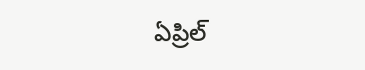ఏప్రిల్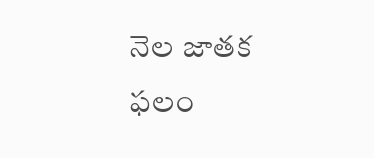నెల జాతక ఫలం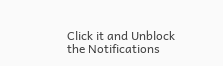Click it and Unblock the Notifications